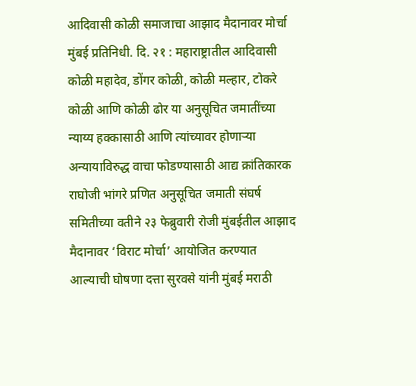आदिवासी कोळी समाजाचा आझाद मैदानावर मोर्चा
मुंबई प्रतिनिधी. दि. २१ : महाराष्ट्रातील आदिवासी कोळी महादेव, डोंगर कोळी, कोळी मल्हार, टोकरे कोळी आणि कोळी ढोर या अनुसूचित जमातींच्या न्याय्य हक्कासाठी आणि त्यांच्यावर होणाऱ्या अन्यायाविरुद्ध वाचा फोडण्यासाठी आद्य क्रांतिकारक राघोजी भांगरे प्रणित अनुसूचित जमाती संघर्ष समितीच्या वतीने २३ फेब्रुवारी रोजी मुंबईतील आझाद मैदानावर ‘विराट मोर्चा’ आयोजित करण्यात आल्याची घोषणा दत्ता सुरवसे यांनी मुंबई मराठी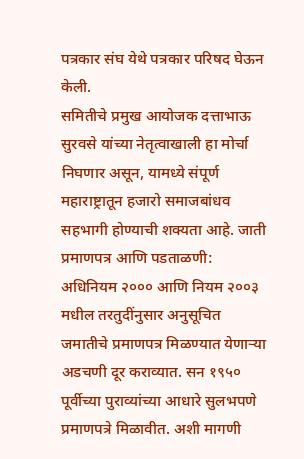पत्रकार संघ येथे पत्रकार परिषद घेऊन केली.
समितीचे प्रमुख आयोजक दत्ताभाऊ सुरवसे यांच्या नेतृत्वाखाली हा मोर्चा निघणार असून, यामध्ये संपूर्ण महाराष्ट्रातून हजारो समाजबांधव सहभागी होण्याची शक्यता आहे. जाती प्रमाणपत्र आणि पडताळणी: अधिनियम २००० आणि नियम २००३ मधील तरतुदींनुसार अनुसूचित जमातीचे प्रमाणपत्र मिळण्यात येणाऱ्या अडचणी दूर कराव्यात. सन १९५० पूर्वीच्या पुराव्यांच्या आधारे सुलभपणे प्रमाणपत्रे मिळावीत. अशी मागणी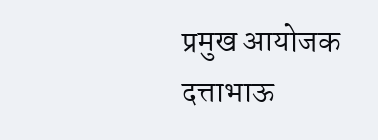प्रमुख आयोजक दत्ताभाऊ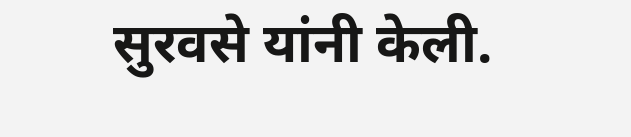सुरवसे यांनी केली.